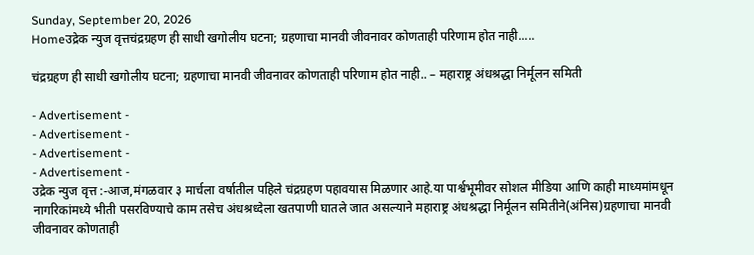Sunday, September 20, 2026
Homeउद्रेक न्युज वृत्तचंद्रग्रहण ही साधी खगोलीय घटना; ग्रहणाचा मानवी जीवनावर कोणताही परिणाम होत नाही.....

चंद्रग्रहण ही साधी खगोलीय घटना; ग्रहणाचा मानवी जीवनावर कोणताही परिणाम होत नाही.. – महाराष्ट्र अंधश्रद्धा निर्मूलन समिती

- Advertisement -
- Advertisement -
- Advertisement -
- Advertisement -
उद्रेक न्युज वृत्त :-आज,मंगळवार ३ मार्चला वर्षातील पहिले चंद्रग्रहण पहावयास मिळणार आहे.या पार्श्वभूमीवर सोशल मीडिया आणि काही माध्यमांमधून नागरिकांमध्ये भीती पसरविण्याचे काम तसेच अंधश्रध्देला खतपाणी घातले जात असल्याने महाराष्ट्र अंधश्रद्धा निर्मूलन समितीने(अंनिस)ग्रहणाचा मानवी जीवनावर कोणताही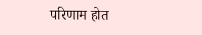परिणाम होत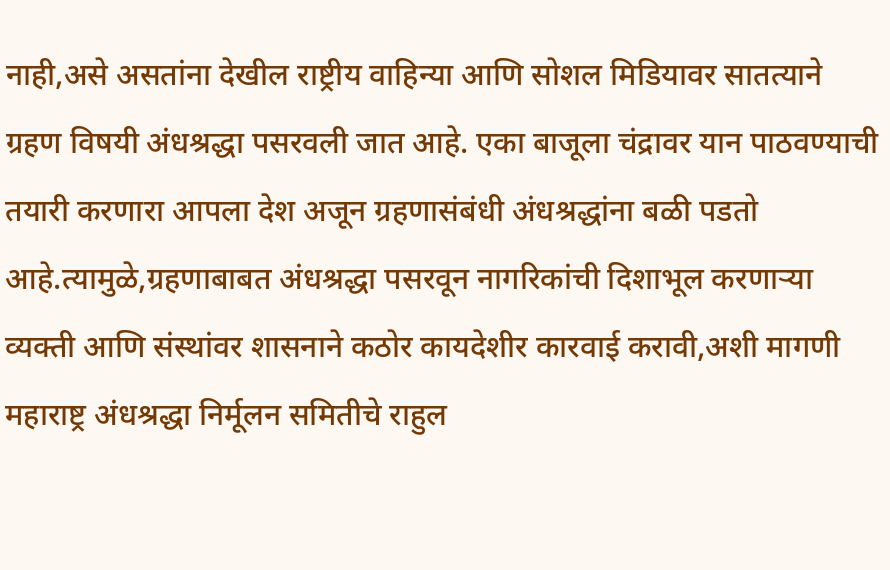नाही,असे असतांना देखील राष्ट्रीय वाहिन्या आणि सोशल मिडियावर सातत्याने ग्रहण विषयी अंधश्रद्धा पसरवली जात आहे. एका बाजूला चंद्रावर यान पाठवण्याची तयारी करणारा आपला देश अजून ग्रहणासंबंधी अंधश्रद्धांना बळी पडतो आहे.त्यामुळे,ग्रहणाबाबत अंधश्रद्धा पसरवून नागरिकांची दिशाभूल करणाऱ्या व्यक्ती आणि संस्थांवर शासनाने कठोर कायदेशीर कारवाई करावी,अशी मागणी महाराष्ट्र अंधश्रद्धा निर्मूलन समितीचे राहुल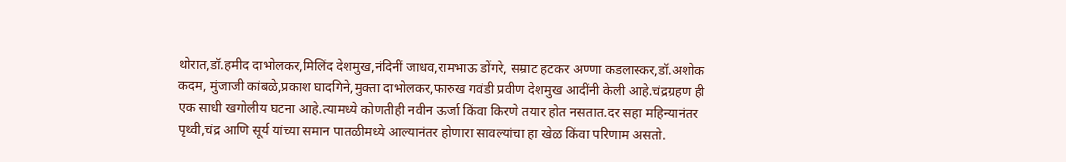थोरात,डॉ.हमीद दाभोलकर,मिलिंद देशमुख,नंदिनीं जाधव,रामभाऊ डोंगरे, सम्राट हटकर अण्णा कडलास्कर,डॉ.अशोक कदम, मुंजाजी कांबळे,प्रकाश घादगिने,मुक्ता दाभोलकर,फारुख गवंडी प्रवीण देशमुख आदींनी केली आहे.चंद्रग्रहण ही एक साधी खगोलीय घटना आहे.त्यामध्ये कोणतीही नवीन ऊर्जा किंवा किरणे तयार होत नसतात.दर सहा महिन्यानंतर पृथ्वी,चंद्र आणि सूर्य यांच्या समान पातळीमध्ये आल्यानंतर होणारा सावल्यांचा हा खेळ किंवा परिणाम असतो.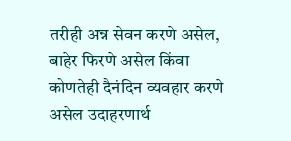तरीही अन्न सेवन करणे असेल, बाहेर फिरणे असेल किंवा कोणतेही दैनंदिन व्यवहार करणे असेल उदाहरणार्थ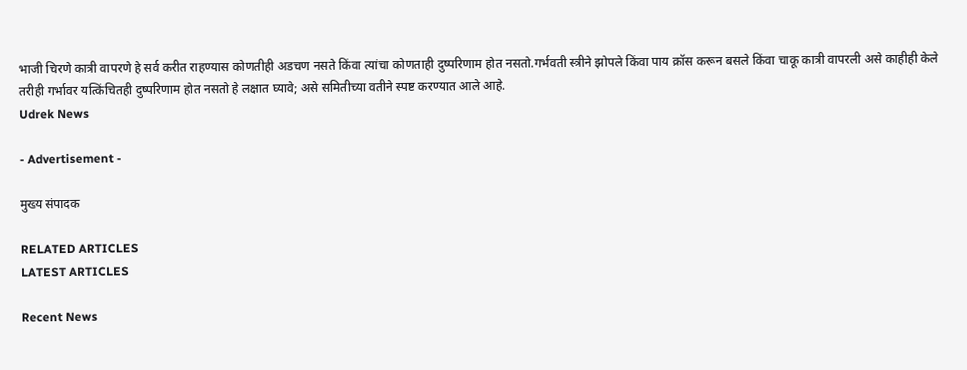भाजी चिरणे कात्री वापरणे हे सर्व करीत राहण्यास कोणतीही अडचण नसते किंवा त्यांचा कोणताही दुष्परिणाम होत नसतो.गर्भवती स्त्रीने झोपले किंवा पाय क्रॉस करून बसले किंवा चाकू कात्री वापरली असे काहीही केले तरीही गर्भावर यत्किंचितही दुष्परिणाम होत नसतो हे लक्षात घ्यावे; असे समितीच्या वतीने स्पष्ट करण्यात आले आहे.
Udrek News

- Advertisement -

मुख्य संपादक

RELATED ARTICLES
LATEST ARTICLES

Recent News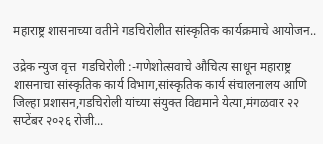महाराष्ट्र शासनाच्या वतीने गडचिरोलीत सांस्कृतिक कार्यक्रमाचे आयोजन..

उद्रेक न्युज वृत्त  गडचिरोली :-गणेशोत्सवाचे औचित्य साधून महाराष्ट्र शासनाचा सांस्कृतिक कार्य विभाग,सांस्कृतिक कार्य संचालनालय आणि जिल्हा प्रशासन,गडचिरोली यांच्या संयुक्त विद्यमाने येत्या,मंगळवार २२ सप्टेंबर २०२६ रोजी...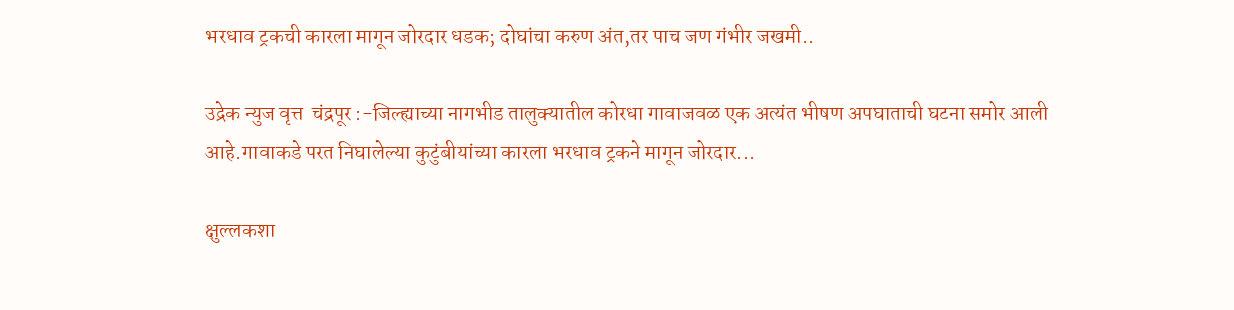भरधाव ट्रकची कारला मागून जोरदार धडक; दोघांचा करुण अंत,तर पाच जण गंभीर जखमी..

उद्रेक न्युज वृत्त  चंद्रपूर :-जिल्ह्याच्या नागभीड तालुक्यातील कोरधा गावाजवळ एक अत्यंत भीषण अपघाताची घटना समोर आली आहे.गावाकडे परत निघालेल्या कुटुंबीयांच्या कारला भरधाव ट्रकने मागून जोरदार...

क्षुल्लकशा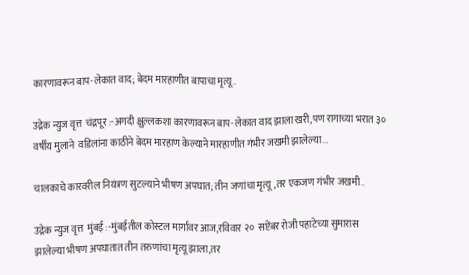कारणावरून बाप-लेकात वाद; बेदम मारहाणीत बापाचा मृत्यू..

उद्रेक न्युज वृत्त  चंद्रपूर :-अगदी क्षुल्लकशा कारणावरून बाप-लेकात वाद झाला खरी,पण रागाच्या भरात ३० वर्षीय मुलाने  वडिलांना काठीने बेदम मारहाण केल्याने मारहाणीत गंभीर जखमी झालेल्या...

चालकाचे कारवरील नियंत्रण सुटल्याने भीषण अपघात; तीन जणांचा मृत्यू,तर एकजण गंभीर जखमी..

उद्रेक न्युज वृत्त  मुंबई :-मुंबईतील कोस्टल मार्गावर आज,रविवार २०  सप्टेंबर रोजी पहाटेच्या सुमारास झालेल्या भीषण अपघातात तीन तरुणांचा मृत्यू झाला,तर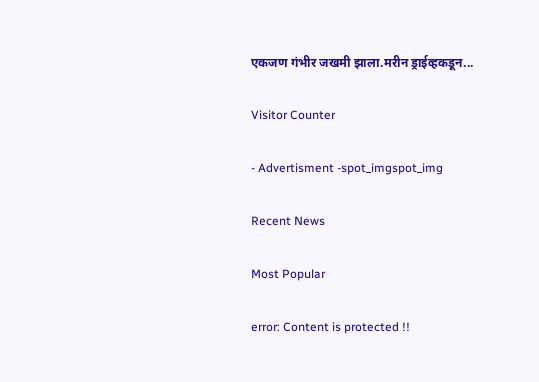एकजण गंभीर जखमी झाला.मरीन ड्राईव्हकडून...

Visitor Counter

- Advertisment -spot_imgspot_img

Recent News

Most Popular

error: Content is protected !!